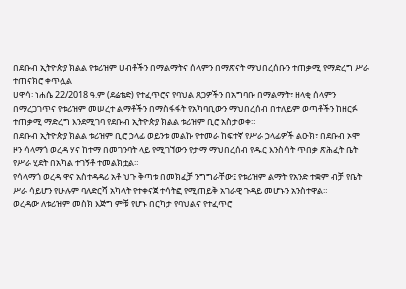በደቡብ ኢትዮጵያ ክልል የቱሪዝም ሀብቶችን በማልማትና ሰላምን በማጽናት ማህበረሰቡን ተጠቃሚ የማድረግ ሥራ ተጠናክሮ ቀጥሏል
ሀዋሳ፡ ነሐሴ 22/2018 ዓ.ም (ደሬቴድ) የተፈጥሮና የባህል ጸጋዎችን በአግባቡ በማልማት፣ ዘላቂ ሰላምን በማረጋገጥና የቱሪዝም መሠረተ ልማቶችን በማስፋፋት የአካባቢውን ማህበረሰብ በተለይም ወጣቶችን ከዘርፉ ተጠቃሚ ማድረግ እንደሚገባ የደቡብ ኢትዮጵያ ክልል ቱሪዝም ቢሮ አስታወቀ።
በደቡብ ኢትዮጵያ ክልል ቱሪዝም ቢሮ ኃላፊ ወይንቱ መልኩ የተመራ ከፍተኛ የሥራ ኃላፊዎች ልዑክ፣ በደቡብ ኦሞ ዞን ሳላማጎ ወረዳ ሃና ከተማ በመገንባት ላይ የሚገኘውን የታማ ማህበረሰብ የዱር እንስሳት ጥበቃ ጽሕፈት ቤት የሥራ ሂደት በአካል ተገኝቶ ተመልክቷል።
የሳላማጎ ወረዳ ዋና አስተዳዳሪ አቶ ህጉ ቅጣቱ በመክፈቻ ንግግራቸው፤ የቱሪዝም ልማት የአንድ ተቋም ብቻ የቤት ሥራ ሳይሆን የሁሉም ባለድርሻ አካላት የተቀናጀ ተሳትፎ የሚጠይቅ አገራዊ ጉዳይ መሆኑን አንስተዋል።
ወረዳው ለቱሪዝም መስክ እጅግ ምቹ የሆኑ በርካታ የባህልና የተፈጥሮ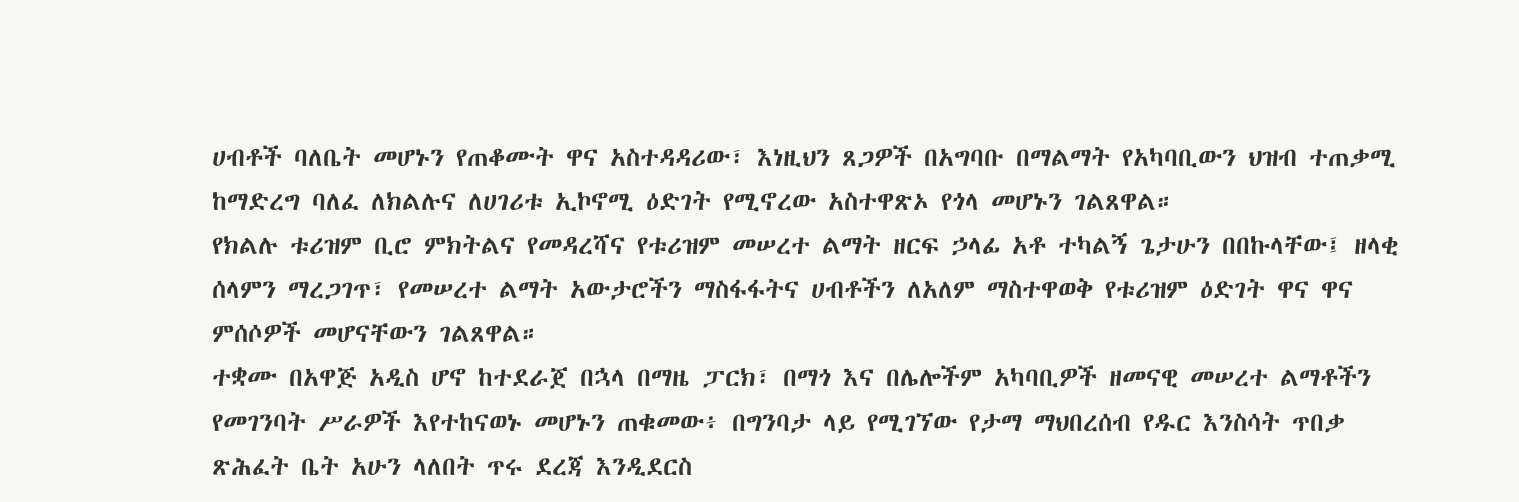ሀብቶች ባለቤት መሆኑን የጠቆሙት ዋና አስተዳዳሪው፣ እነዚህን ጸጋዎች በአግባቡ በማልማት የአካባቢውን ህዝብ ተጠቃሚ ከማድረግ ባለፈ ለክልሉና ለሀገሪቱ ኢኮኖሚ ዕድገት የሚኖረው አስተዋጽኦ የጎላ መሆኑን ገልጸዋል።
የክልሉ ቱሪዝም ቢሮ ምክትልና የመዳረሻና የቱሪዝም መሠረተ ልማት ዘርፍ ኃላፊ አቶ ተካልኝ ጌታሁን በበኩላቸው፤ ዘላቂ ሰላምን ማረጋገጥ፣ የመሠረተ ልማት አውታሮችን ማስፋፋትና ሀብቶችን ለአለም ማስተዋወቅ የቱሪዝም ዕድገት ዋና ዋና ምሰሶዎች መሆናቸውን ገልጸዋል።
ተቋሙ በአዋጅ አዲስ ሆኖ ከተደራጀ በኋላ በማዜ ፓርክ፣ በማጎ እና በሌሎችም አካባቢዎች ዘመናዊ መሠረተ ልማቶችን የመገንባት ሥራዎች እየተከናወኑ መሆኑን ጠቁመው፥ በግንባታ ላይ የሚገኘው የታማ ማህበረሰብ የዱር እንስሳት ጥበቃ ጽሕፈት ቤት አሁን ላለበት ጥሩ ደረጃ እንዲደርስ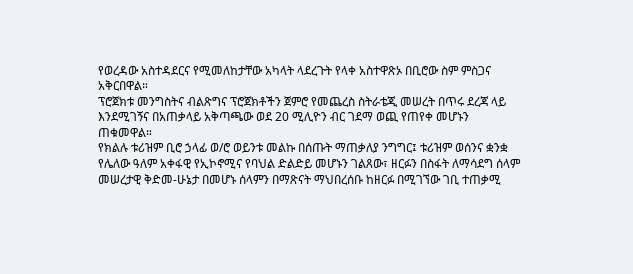የወረዳው አስተዳደርና የሚመለከታቸው አካላት ላደረጉት የላቀ አስተዋጽኦ በቢሮው ስም ምስጋና አቅርበዋል።
ፕሮጀክቱ መንግስትና ብልጽግና ፕሮጀክቶችን ጀምሮ የመጨረስ ስትራቴጂ መሠረት በጥሩ ደረጃ ላይ እንደሚገኝና በአጠቃላይ አቅጣጫው ወደ 20 ሚሊዮን ብር ገደማ ወጪ የጠየቀ መሆኑን ጠቁመዋል።
የክልሉ ቱሪዝም ቢሮ ኃላፊ ወ/ሮ ወይንቱ መልኩ በሰጡት ማጠቃለያ ንግግር፤ ቱሪዝም ወሰንና ቋንቋ የሌለው ዓለም አቀፋዊ የኢኮኖሚና የባህል ድልድይ መሆኑን ገልጸው፣ ዘርፉን በስፋት ለማሳደግ ሰላም መሠረታዊ ቅድመ-ሁኔታ በመሆኑ ሰላምን በማጽናት ማህበረሰቡ ከዘርፉ በሚገኘው ገቢ ተጠቃሚ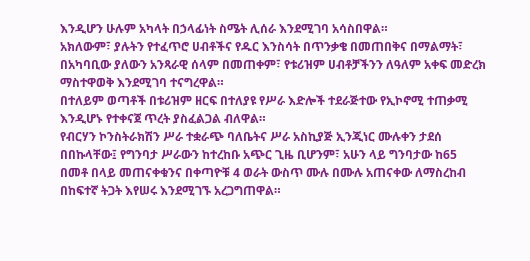እንዲሆን ሁሉም አካላት በኃላፊነት ስሜት ሊሰራ እንደሚገባ አሳስበዋል።
አክለውም፣ ያሉትን የተፈጥሮ ሀብቶችና የዱር እንስሳት በጥንቃቄ በመጠበቅና በማልማት፣ በአካባቢው ያለውን አንጻራዊ ሰላም በመጠቀም፣ የቱሪዝም ሀብቶቻችንን ለዓለም አቀፍ መድረክ ማስተዋወቅ እንደሚገባ ተናግረዋል።
በተለይም ወጣቶች በቱሪዝም ዘርፍ በተለያዩ የሥራ እድሎች ተደራጅተው የኢኮኖሚ ተጠቃሚ እንዲሆኑ የተቀናጀ ጥረት ያስፈልጋል ብለዋል።
የብርሃን ኮንስትራክሽን ሥራ ተቋራጭ ባለቤትና ሥራ አስኪያጅ ኢንጂነር ሙሉቀን ታደሰ በበኩላቸው፤ የግንባታ ሥራውን ከተረከቡ አጭር ጊዜ ቢሆንም፣ አሁን ላይ ግንባታው ከ65 በመቶ በላይ መጠናቀቁንና በቀጣዮቹ 4 ወራት ውስጥ ሙሉ በሙሉ አጠናቀው ለማስረከብ በከፍተኛ ትጋት እየሠሩ እንደሚገኙ አረጋግጠዋል።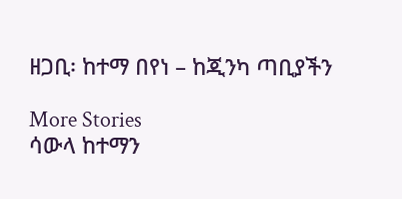ዘጋቢ፡ ከተማ በየነ – ከጂንካ ጣቢያችን

More Stories
ሳውላ ከተማን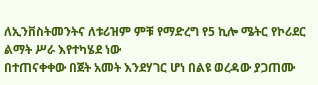ለኢንቨስትመንትና ለቱሪዝም ምቹ የማድረግ የ5 ኪሎ ሜትር የኮሪደር ልማት ሥራ እየተካሄደ ነው
በተጠናቀቀው በጀት አመት እንደሃገር ሆነ በልዩ ወረዳው ያጋጠሙ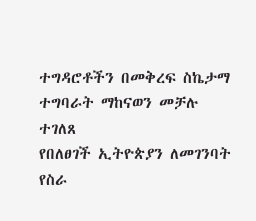ተግዳሮቶችን በመቅረፍ ስኬታማ ተግባራት ማከናወን መቻሉ ተገለጸ
የበለፀገች ኢትዮጵያን ለመገንባት የስራ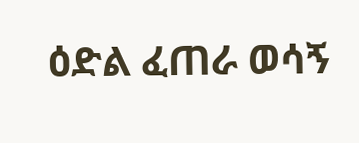ዕድል ፈጠራ ወሳኝ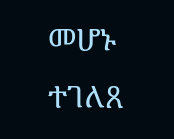መሆኑ ተገለጸ